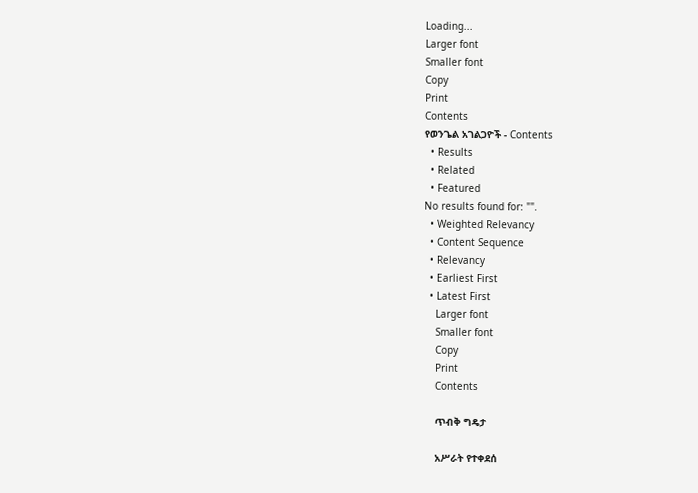Loading...
Larger font
Smaller font
Copy
Print
Contents
የወንጌል አገልጋዮች - Contents
  • Results
  • Related
  • Featured
No results found for: "".
  • Weighted Relevancy
  • Content Sequence
  • Relevancy
  • Earliest First
  • Latest First
    Larger font
    Smaller font
    Copy
    Print
    Contents

    ጥብቅ ግዴታ

    አሥራት የተቀደሰ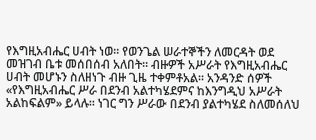የእግዚአብሔር ሀብት ነወ፡፡ የወንጌል ሠራተኞችን ለመርዳት ወደ መዝገብ ቤቱ መሰበሰብ አለበት፡፡ ብዙዎች አሥራት የእግዚአብሔር ሀብት መሆኑን ስለዘነጉ ብዙ ጊዜ ተቀምቶአል፡፡ አንዳንድ ሰዎች «የእግዚአብሔር ሥራ በደንብ አልተካሄደምና ከእንግዲህ አሥራት አልከፍልም» ይላሉ፡፡ ነገር ግን ሥራው በደንብ ያልተካሄደ ስለመሰለህ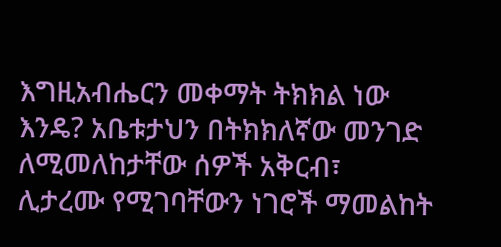እግዚአብሔርን መቀማት ትክክል ነው እንዴ? አቤቱታህን በትክክለኛው መንገድ ለሚመለከታቸው ሰዎች አቅርብ፣ ሊታረሙ የሚገባቸውን ነገሮች ማመልከት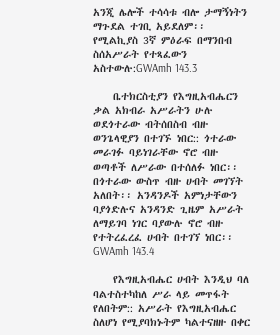አንጂ ሌሎች ተሳሳቱ ብሎ ታማኝነትን ማጉደል ተገቢ አይደለም፡፡ የሚልኪያስ 3ኛ ምዕራፍ በማንበብ ስሰአሥራት የተጻፈውን አስተውሉ:GWAmh 143.3

    ቤተክርስቲያን የእግዚአብሔርን ቃል አክብራ አሥራትን ሁሉ ወደጎተራው ብትሰበስብ ብዙ ወንጌላዊያን በተገኙ ነበር:: ጎተራው መራገፉ ባይነገራቸው ኖሮ ብዙ ወጣቶች ለሥራው በተሰለፉ ነበር፡፡ በጎተራው ውስጥ ብዙ ሀብት መገኘት አለበት፡፡ አንዳንዶች አምነታቸውን ባያጎድሉና አንዳንድ ጊዜም አሥራት ለማይገባ ነገር ባያውሉ ኖሮ ብዙ የተትረፈረፈ ሀብት በተገኘ ነበር፡፡GWAmh 143.4

    የእግዚአብሔር ሀብት እንዲህ ባለ ባልተስተካከለ ሥራ ላይ መጥፋት የለበትም:: አሥራት የእግዚአብሔር ስለሆነ የሚያባክኑትም ካልተናዘዙ በቀር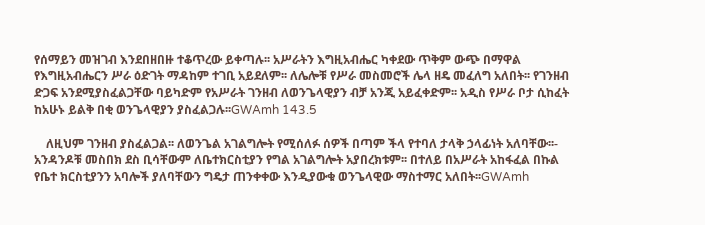የሰማይን መዝገብ እንደበዘበዙ ተቆጥረው ይቀጣሉ፡፡ አሥራትን እግዚአብሔር ካቀደው ጥቅም ውጭ በማዋል የእግዚአብሔርን ሥራ ዕድገት ማዳከም ተገቢ አይደለም፡፡ ለሌሎቹ የሥራ መስመሮች ሌላ ዘዴ መፈለግ አለበት፡፡ የገንዘብ ድጋፍ አንደሚያስፈልጋቸው ባይካድም የአሥራት ገንዘብ ለወንጌላዊያን ብቻ አንጂ አይፈቀድም፡፡ አዲስ የሥራ ቦታ ሲከፈት ከአሁኑ ይልቅ በቂ ወንጌላዊያን ያስፈልጋሉ፡፡GWAmh 143.5

    ለዚህም ገንዘብ ያስፈልጋል፡፡ ለወንጌል አገልግሎት የሚሰለፉ ሰዎች በጣም ችላ የተባለ ታላቅ ኃላፊነት አለባቸው፡፡- አንዳንዶቹ መስበክ ደስ ቢሳቸውም ለቤተክርስቲያን የግል አገልግሎት አያበረክቱም፡፡ በተለይ በአሥራት አከፋፈል በኩል የቤተ ክርስቲያንን አባሎች ያለባቸውን ግዴታ ጠንቀቀው እንዲያውቁ ወንጌላዊው ማስተማር አለበት፡፡GWAmh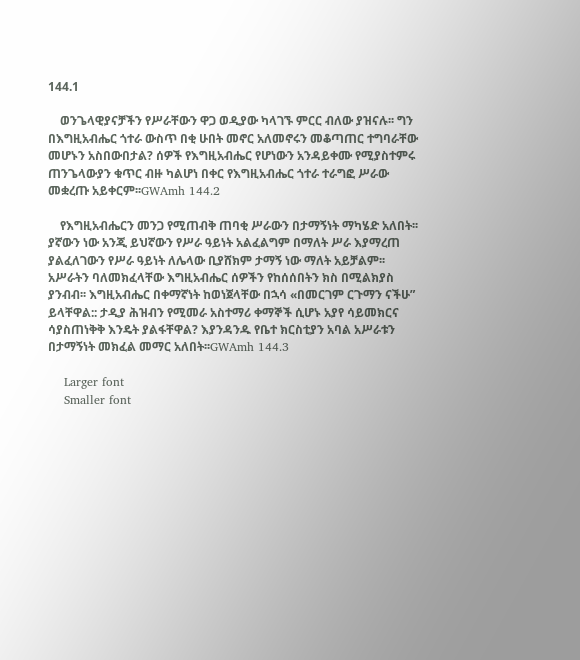144.1

    ወንጌላዊያናቻችን የሥራቸውን ዋጋ ወዲያው ካላገኙ ምርር ብለው ያዝናሉ፡፡ ግን በእግዚአብሔር ጎተራ ውስጥ በቂ ሁበት መኖር አለመኖሩን መቆጣጠር ተግባራቸው መሆኑን አስበውበታል? ሰዎች የእግዚአብሔር የሆነውን አንዳይቀሙ የሚያስተምሩ ጠንጌላውያን ቁጥር ብዙ ካልሆነ በቀር የእግዚአብሔር ጎተራ ተራግፎ ሥራው መቋረጡ አይቀርም፡፡GWAmh 144.2

    የእግዚአብሔርን መንጋ የሚጠብቅ ጠባቂ ሥራውን በታማኝነት ማካሄድ አለበት፡፡ ያኛውን ነው አንጂ ይህኛውን የሥራ ዓይነት አልፈልግም በማለት ሥራ እያማረጠ ያልፈለገውን የሥራ ዓይነት ለሌላው ቢያሸክም ታማኝ ነው ማለት አይቻልም፡፡ አሥራትን ባለመክፈላቸው እግዚአብሔር ሰዎችን የከሰሰበትን ክስ በሚልክያስ ያንብብ፡፡ እግዚአብሔር በቀማኛነት ከወነጀላቸው በኋሳ «በመርገም ርጉማን ናችሁ” ይላቸዋል:: ታዲያ ሕዝብን የሚመራ አስተማሪ ቀማኞች ሲሆኑ አያየ ሳይመክርና ሳያስጠነቅቅ እንዴት ያልፋቸዋል? እያንዳንዱ የቤተ ክርስቲያን አባል አሥራቱን በታማኝነት መክፈል መማር አለበት፡፡GWAmh 144.3

    Larger font
    Smaller font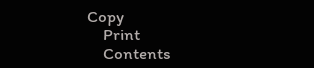Copy
    Print
    Contents